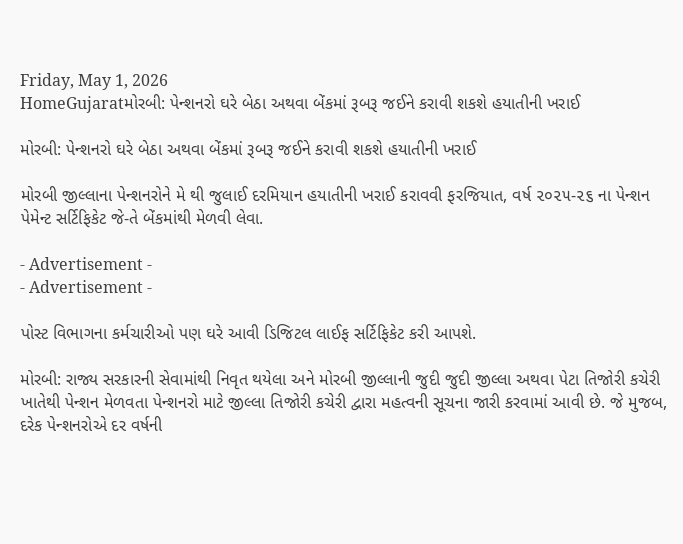Friday, May 1, 2026
HomeGujaratમોરબી: પેન્શનરો ઘરે બેઠા અથવા બેંકમાં રૂબરૂ જઈને કરાવી શકશે હયાતીની ખરાઈ

મોરબી: પેન્શનરો ઘરે બેઠા અથવા બેંકમાં રૂબરૂ જઈને કરાવી શકશે હયાતીની ખરાઈ

મોરબી જીલ્લાના પેન્શનરોને મે થી જુલાઈ દરમિયાન હયાતીની ખરાઈ કરાવવી ફરજિયાત, વર્ષ ૨૦૨૫-૨૬ ના પેન્શન પેમેન્ટ સર્ટિફિકેટ જે-તે બેંકમાંથી મેળવી લેવા.

- Advertisement -
- Advertisement -

પોસ્ટ વિભાગના કર્મચારીઓ પણ ઘરે આવી ડિજિટલ લાઈફ સર્ટિફિકેટ કરી આપશે.

મોરબી: રાજ્ય સરકારની સેવામાંથી નિવૃત થયેલા અને મોરબી જીલ્લાની જુદી જુદી જીલ્લા અથવા પેટા તિજોરી કચેરી ખાતેથી પેન્શન મેળવતા પેન્શનરો માટે જીલ્લા તિજોરી કચેરી દ્વારા મહત્વની સૂચના જારી કરવામાં આવી છે. જે મુજબ, દરેક પેન્શનરોએ દર વર્ષની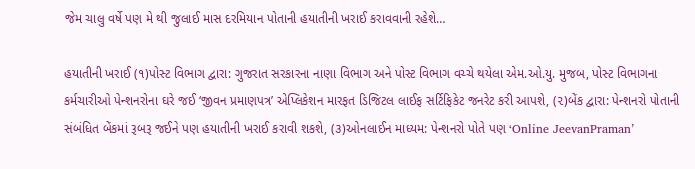જેમ ચાલુ વર્ષે પણ મે થી જુલાઈ માસ દરમિયાન પોતાની હયાતીની ખરાઈ કરાવવાની રહેશે…

હયાતીની ખરાઈ (૧)પોસ્ટ વિભાગ દ્વારા: ગુજરાત સરકારના નાણા વિભાગ અને પોસ્ટ વિભાગ વચ્ચે થયેલા એમ.ઓ.યુ. મુજબ, પોસ્ટ વિભાગના કર્મચારીઓ પેન્શનરોના ઘરે જઈ ‘જીવન પ્રમાણપત્ર’ એપ્લિકેશન મારફત ડિજિટલ લાઈફ સર્ટિફિકેટ જનરેટ કરી આપશે, (૨)બેંક દ્વારા: પેન્શનરો પોતાની સંબંધિત બેંકમાં રૂબરૂ જઈને પણ હયાતીની ખરાઈ કરાવી શકશે, (૩)ઓનલાઈન માધ્યમ: પેન્શનરો પોતે પણ ‘Online JeevanPraman’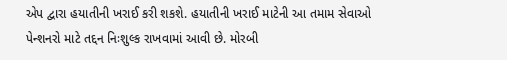એપ દ્વારા હયાતીની ખરાઈ કરી શકશે. હયાતીની ખરાઈ માટેની આ તમામ સેવાઓ પેન્શનરો માટે તદ્દન નિઃશુલ્ક રાખવામાં આવી છે. મોરબી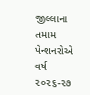જીલ્લાના તમામ પેન્શનરોએ વર્ષ ૨૦૨૬-૨૭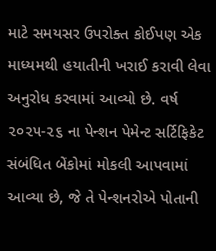માટે સમયસર ઉપરોક્ત કોઈપણ એક માધ્યમથી હયાતીની ખરાઈ કરાવી લેવા અનુરોધ કરવામાં આવ્યો છે. વર્ષ ૨૦૨૫-૨૬ ના પેન્શન પેમેન્ટ સર્ટિફિકેટ સંબંધિત બેંકોમાં મોકલી આપવામાં આવ્યા છે, જે તે પેન્શનરોએ પોતાની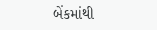બેંકમાંથી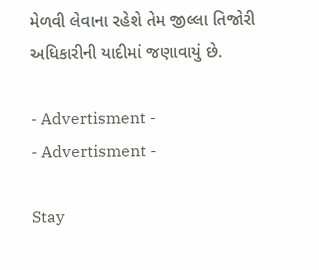મેળવી લેવાના રહેશે તેમ જીલ્લા તિજોરી અધિકારીની યાદીમાં જણાવાયું છે.

- Advertisment -
- Advertisment -

Stay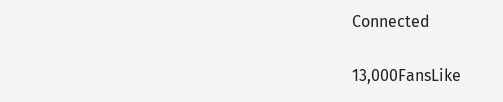Connected

13,000FansLike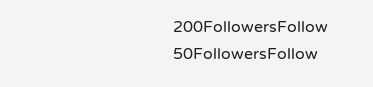200FollowersFollow
50FollowersFollow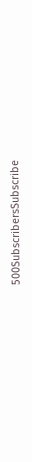500SubscribersSubscribe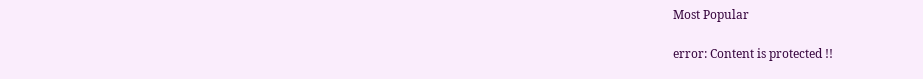Most Popular

error: Content is protected !!